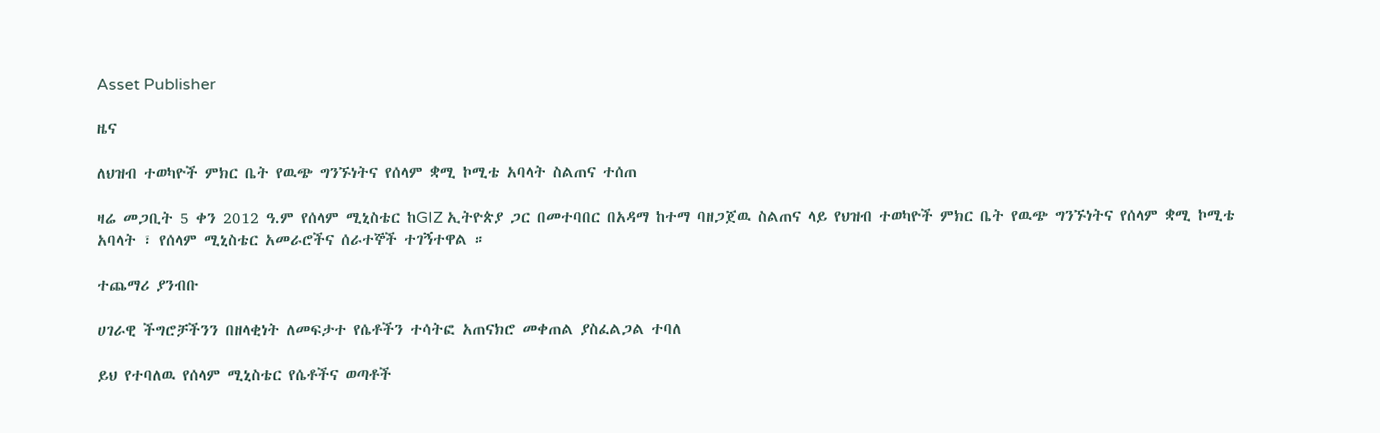Asset Publisher

ዜና

ለህዝብ ተወካዮች ምክር ቤት የዉጭ ግንኙነትና የሰላም ቋሚ ኮሚቴ አባላት ስልጠና ተሰጠ

ዛሬ መጋቢት 5 ቀን 2012 ዓ.ም የሰላም ሚኒስቴር ከGIZ ኢትዮጵያ ጋር በመተባበር በአዳማ ከተማ ባዘጋጀዉ ስልጠና ላይ የህዝብ ተወካዮች ምክር ቤት የዉጭ ግንኙነትና የሰላም ቋሚ ኮሚቴ አባላት ፣ የሰላም ሚኒስቴር አመራሮችና ሰራተኞች ተገኝተዋል ።

ተጨማሪ ያንብቡ

ሀገራዊ ችግሮቻችንን በዘላቂነት ለመፍታተ የሴቶችን ተሳትፎ አጠናክሮ መቀጠል ያስፈልጋል ተባለ

ይህ የተባለዉ የሰላም ሚኒስቴር የሴቶችና ወጣቶች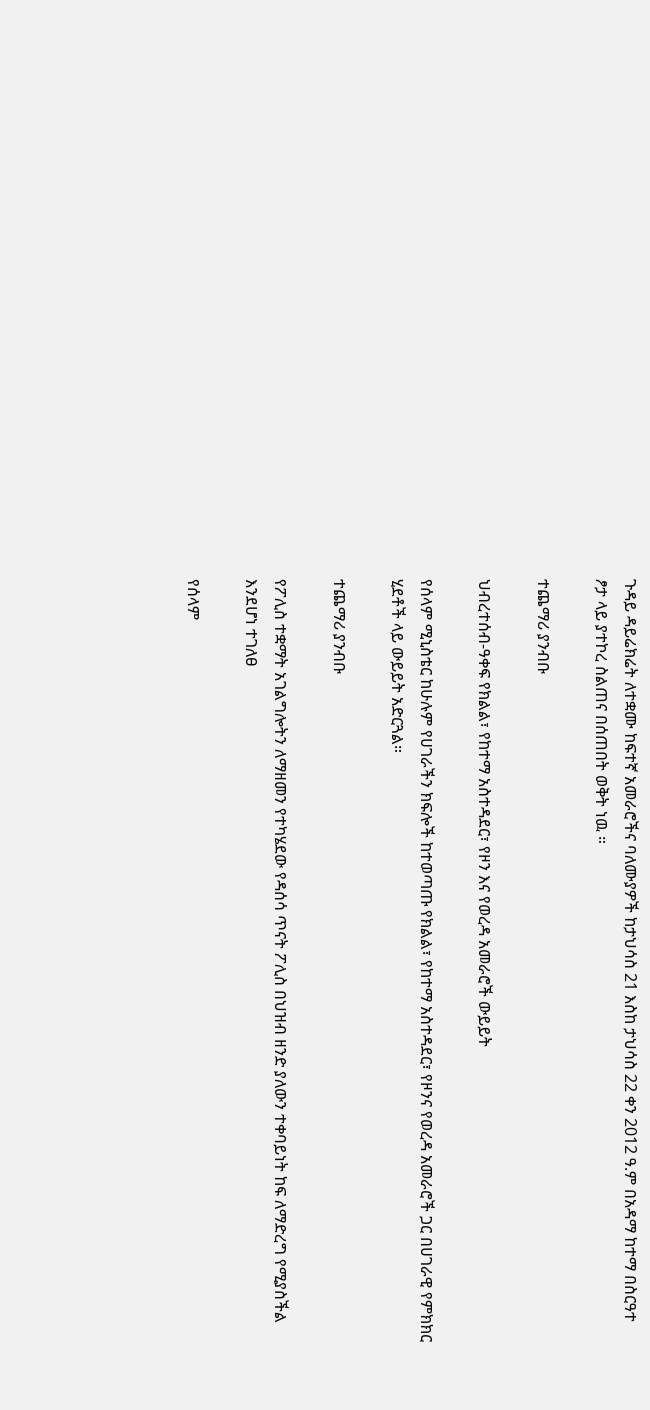ጉዳይ ዳይሬክሬት ለተቋሙ ከፍተኛ አመራሮችና ባለሙያዎች ከታህሳስ 21 እስከ ታህሳስ 22 ቀን 2012 ዓ.ም በአዳማ ከተማ በስርዓተ ፆታ ላይ ያተኮረ ስልጠና በሰጠበት ወቅት ነዉ ።

ተጨማሪ ያንብቡ

ህብረተሰብ-ዓቀፍ የክልል፣ የከተማ አስተዳደር፣ የዞን እና የወረዳ አመራሮች ውይይት

የሰላም ሚኒስቴር ከሁሉም የሀገራችን ክፍሎች ከተወጣጡ የክልል፣ የከተማ አስተዳደር፣ የዞንና የወረዳ አመራሮች ጋር በሀገራዊ የምክክር ሂደቶች ላይ ውይይት አድርጓል።

ተጨማሪ ያንብቡ

የፖሊስ ተቋማት አገልግሎትን ለማዘመን የተካሄደው የዳሰሳ ጥናት ፖሊስ በህዝብ ዘንድ ያለውን ተቀባይነት ከፍ ለማድረግ የሚያስችል እንደሆነ ተገለፀ

የሰላም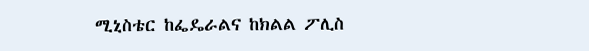ሚኒስቴር ከፌዴራልና ከክልል ፖሊስ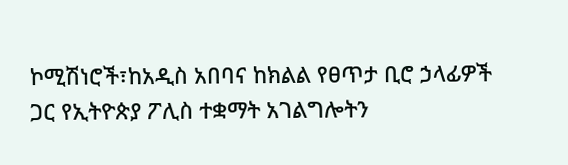ኮሚሽነሮች፣ከአዲስ አበባና ከክልል የፀጥታ ቢሮ ኃላፊዎች ጋር የኢትዮጵያ ፖሊስ ተቋማት አገልግሎትን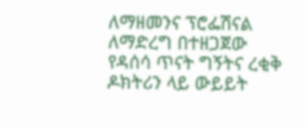ለማዘመንና ፕሮፌሽናል ለማድረግ በተዘጋጀው የዳሰሳ ጥናት ግኝትና ረቂቅ ዶክትሪን ላይ ውይይት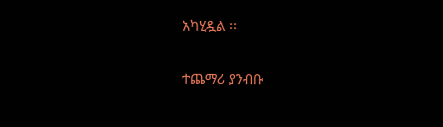አካሂዷል ፡፡

ተጨማሪ ያንብቡ